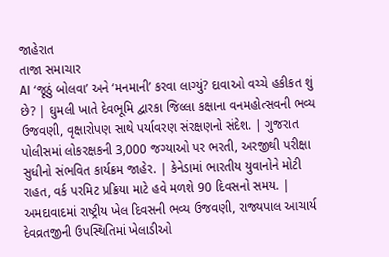જાહેરાત
તાજા સમાચાર
AI ‘જૂઠું બોલવા’ અને ‘મનમાની’ કરવા લાગ્યું? દાવાઓ વચ્ચે હકીકત શું છે? | ઘુમલી ખાતે દેવભૂમિ દ્વારકા જિલ્લા કક્ષાના વનમહોત્સવની ભવ્ય ઉજવણી, વૃક્ષારોપણ સાથે પર્યાવરણ સંરક્ષણનો સંદેશ. | ગુજરાત પોલીસમાં લોકરક્ષકની 3,000 જગ્યાઓ પર ભરતી, અરજીથી પરીક્ષા સુધીનો સંભવિત કાર્યક્રમ જાહેર. | કેનેડામાં ભારતીય યુવાનોને મોટી રાહત, વર્ક પરમિટ પ્રક્રિયા માટે હવે મળશે 90 દિવસનો સમય. | અમદાવાદમાં રાષ્ટ્રીય ખેલ દિવસની ભવ્ય ઉજવણી, રાજ્યપાલ આચાર્ય દેવવ્રતજીની ઉપસ્થિતિમાં ખેલાડીઓ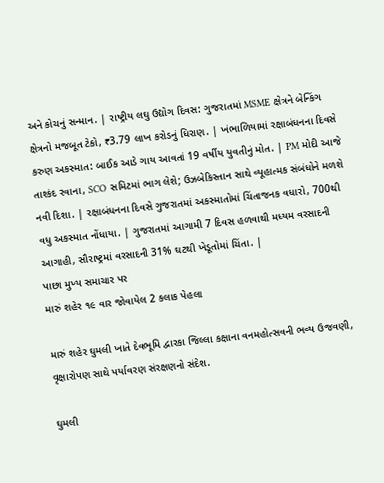અને કોચનું સન્માન. | રાષ્ટ્રીય લઘુ ઉદ્યોગ દિવસ: ગુજરાતમાં MSME ક્ષેત્રને બેન્કિંગ ક્ષેત્રનો મજબૂત ટેકો, ₹3.79 લાખ કરોડનું ધિરાણ. | ખંભાળિયામાં રક્ષાબંધનના દિવસે કરુણ અકસ્માત: બાઈક આડે ગાય આવતાં 19 વર્ષીય યુવતીનું મોત. | PM મોદી આજે તાશ્કંદ રવાના, SCO સમિટમાં ભાગ લેશે; ઉઝબેકિસ્તાન સાથે વ્યૂહાત્મક સંબંધોને મળશે નવી દિશા. | રક્ષાબંધનના દિવસે ગુજરાતમાં અકસ્માતોમાં ચિંતાજનક વધારો, 700થી વધુ અકસ્માત નોંધાયા. | ગુજરાતમાં આગામી 7 દિવસ હળવાથી મધ્યમ વરસાદની આગાહી, સૌરાષ્ટ્રમાં વરસાદની 31% ઘટથી ખેડૂતોમાં ચિંતા. |
પાછા મુખ્ય સમાચાર પર
મારું શહેર ૧૯ વાર જોવાયેલ 2 કલાક પેહલા

મારું શહેર ઘુમલી ખાતે દેવભૂમિ દ્વારકા જિલ્લા કક્ષાના વનમહોત્સવની ભવ્ય ઉજવણી, વૃક્ષારોપણ સાથે પર્યાવરણ સંરક્ષણનો સંદેશ.

ઘુમલી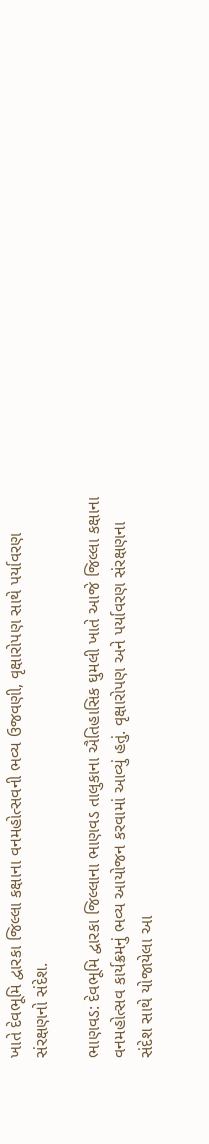ખાતે દેવભૂમિ દ્વારકા જિલ્લા કક્ષાના વનમહોત્સવની ભવ્ય ઉજવણી, વૃક્ષારોપણ સાથે પર્યાવરણ સંરક્ષણનો સંદેશ.

ભાણવડ: દેવભૂમિ દ્વારકા જિલ્લાના ભાણવડ તાલુકાના ઐતિહાસિક ઘુમલી ખાતે આજે જિલ્લા કક્ષાના વનમહોત્સવ કાર્યક્રમનું ભવ્ય આયોજન કરવામાં આવ્યું હતું. વૃક્ષારોપણ અને પર્યાવરણ સંરક્ષણના સંદેશ સાથે યોજાયેલા આ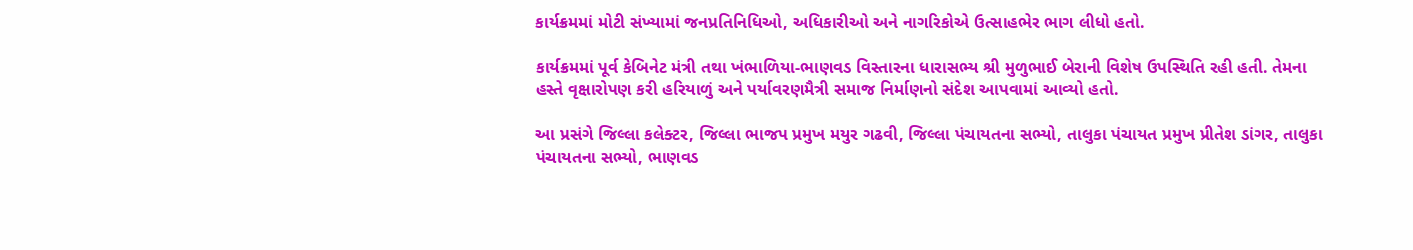કાર્યક્રમમાં મોટી સંખ્યામાં જનપ્રતિનિધિઓ, અધિકારીઓ અને નાગરિકોએ ઉત્સાહભેર ભાગ લીધો હતો.

કાર્યક્રમમાં પૂર્વ કેબિનેટ મંત્રી તથા ખંભાળિયા-ભાણવડ વિસ્તારના ધારાસભ્ય શ્રી મુળુભાઈ બેરાની વિશેષ ઉપસ્થિતિ રહી હતી. તેમના હસ્તે વૃક્ષારોપણ કરી હરિયાળું અને પર્યાવરણમૈત્રી સમાજ નિર્માણનો સંદેશ આપવામાં આવ્યો હતો.

આ પ્રસંગે જિલ્લા કલેક્ટર, જિલ્લા ભાજપ પ્રમુખ મયુર ગઢવી, જિલ્લા પંચાયતના સભ્યો, તાલુકા પંચાયત પ્રમુખ પ્રીતેશ ડાંગર, તાલુકા પંચાયતના સભ્યો, ભાણવડ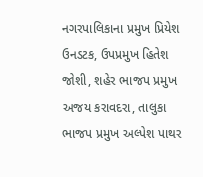નગરપાલિકાના પ્રમુખ પ્રિયેશ ઉનડટક, ઉપપ્રમુખ હિતેશ જોશી, શહેર ભાજપ પ્રમુખ અજય કરાવદરા, તાલુકા ભાજપ પ્રમુખ અલ્પેશ પાથર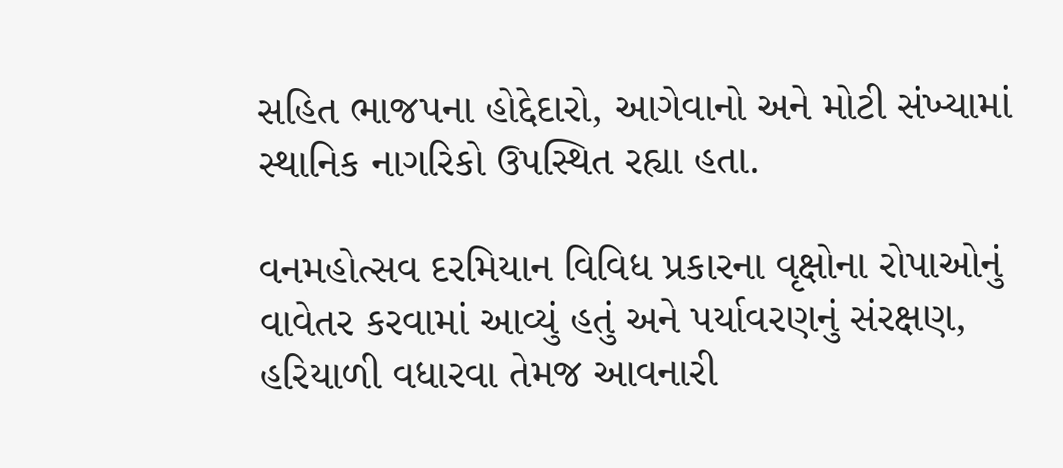સહિત ભાજપના હોદ્દેદારો, આગેવાનો અને મોટી સંખ્યામાં સ્થાનિક નાગરિકો ઉપસ્થિત રહ્યા હતા.

વનમહોત્સવ દરમિયાન વિવિધ પ્રકારના વૃક્ષોના રોપાઓનું વાવેતર કરવામાં આવ્યું હતું અને પર્યાવરણનું સંરક્ષણ, હરિયાળી વધારવા તેમજ આવનારી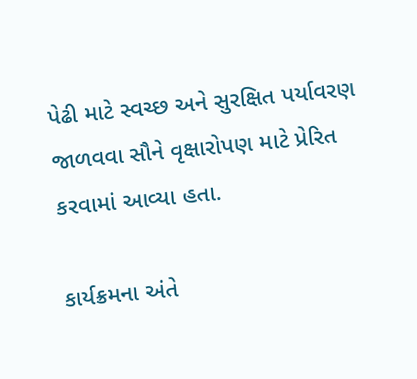પેઢી માટે સ્વચ્છ અને સુરક્ષિત પર્યાવરણ જાળવવા સૌને વૃક્ષારોપણ માટે પ્રેરિત કરવામાં આવ્યા હતા.

કાર્યક્રમના અંતે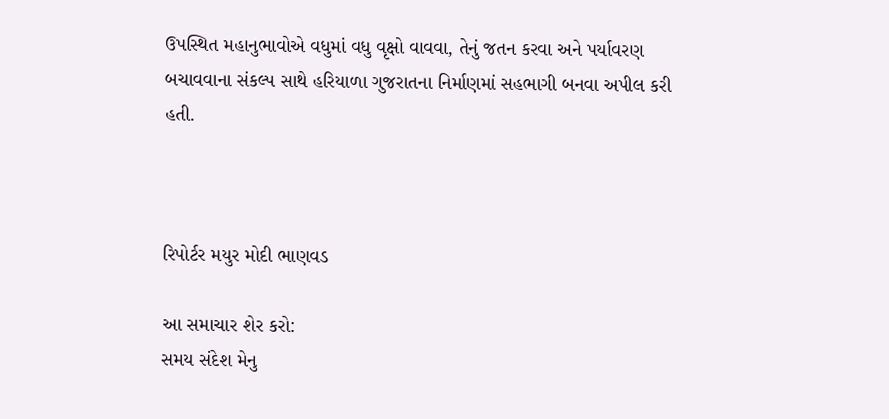ઉપસ્થિત મહાનુભાવોએ વધુમાં વધુ વૃક્ષો વાવવા, તેનું જતન કરવા અને પર્યાવરણ બચાવવાના સંકલ્પ સાથે હરિયાળા ગુજરાતના નિર્માણમાં સહભાગી બનવા અપીલ કરી હતી.



રિપોર્ટર મયુર મોદી ભાણવડ

આ સમાચાર શેર કરો:
સમય સંદેશ મેનુ